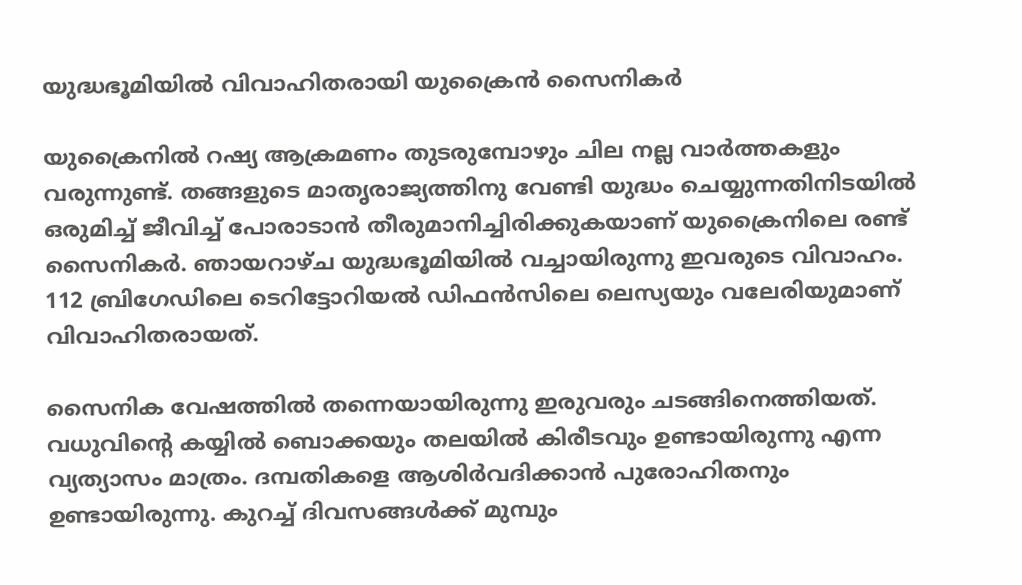യുദ്ധഭൂമിയില്‍ വിവാഹിതരായി യുക്രൈന്‍ സൈനികര്‍

യുക്രൈനില്‍ റഷ്യ ആക്രമണം തുടരുമ്പോഴും ചില നല്ല വാര്‍ത്തകളും വരുന്നുണ്ട്. തങ്ങളുടെ മാതൃരാജ്യത്തിനു വേണ്ടി യുദ്ധം ചെയ്യുന്നതിനിടയില്‍ ഒരുമിച്ച് ജീവിച്ച് പോരാടാന്‍ തീരുമാനിച്ചിരിക്കുകയാണ് യുക്രൈനിലെ രണ്ട് സൈനികര്‍. ഞായറാഴ്ച യുദ്ധഭൂമിയില്‍ വച്ചായിരുന്നു ഇവരുടെ വിവാഹം. 112 ബ്രിഗേഡിലെ ടെറിട്ടോറിയല്‍ ഡിഫന്‍സിലെ ലെസ്യയും വലേരിയുമാണ് വിവാഹിതരായത്.

സൈനിക വേഷത്തില്‍ തന്നെയായിരുന്നു ഇരുവരും ചടങ്ങിനെത്തിയത്. വധുവിന്റെ കയ്യില്‍ ബൊക്കയും തലയില്‍ കിരീടവും ഉണ്ടായിരുന്നു എന്ന വ്യത്യാസം മാത്രം. ദമ്പതികളെ ആശിര്‍വദിക്കാന്‍ പുരോഹിതനും ഉണ്ടായിരുന്നു. കുറച്ച് ദിവസങ്ങള്‍ക്ക് മുമ്പും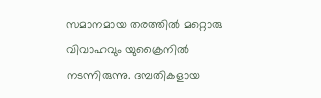സമാനമായ തരത്തില്‍ മറ്റൊരു വിവാഹവും യുക്രൈനില്‍ നടന്നിരുന്നു. ദമ്പതികളായ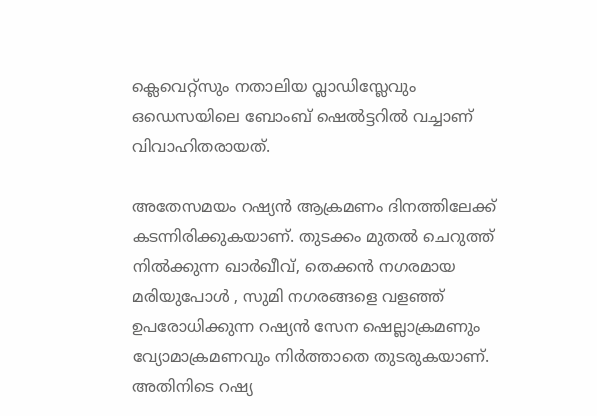ക്ലെവെറ്റ്‌സും നതാലിയ വ്ലാഡിസ്ലേവും ഒഡെസയിലെ ബോംബ് ഷെല്‍ട്ടറില്‍ വച്ചാണ് വിവാഹിതരായത്.

അതേസമയം റഷ്യന്‍ ആക്രമണം ദിനത്തിലേക്ക് കടന്നിരിക്കുകയാണ്. തുടക്കം മുതല്‍ ചെറുത്ത് നില്‍ക്കുന്ന ഖാര്‍ഖീവ്, തെക്കന്‍ നഗരമായ മരിയുപോള്‍ , സുമി നഗരങ്ങളെ വളഞ്ഞ് ഉപരോധിക്കുന്ന റഷ്യന്‍ സേന ഷെല്ലാക്രമണും വ്യോമാക്രമണവും നിര്‍ത്താതെ തുടരുകയാണ്. അതിനിടെ റഷ്യ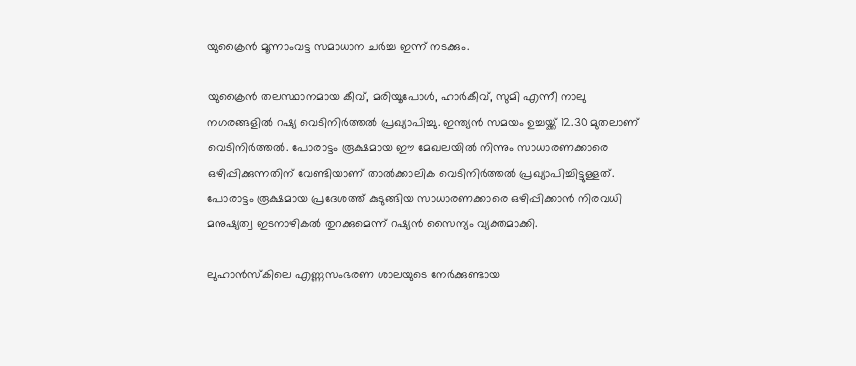യുക്രൈന്‍ മൂന്നാംവട്ട സമാധാന ചര്‍ച്ച ഇന്ന് നടക്കും.

യുക്രൈന്‍ തലസ്ഥാനമായ കീവ്, മരിയൂപോള്‍, ഹാര്‍കീവ്, സുമി എന്നീ നാലു നഗരങ്ങളില്‍ റഷ്യ വെടിനിര്‍ത്തല്‍ പ്രഖ്യാപിച്ചു. ഇന്ത്യന്‍ സമയം ഉച്ചയ്ക്ക് 12.30 മുതലാണ് വെടിനിര്‍ത്തല്‍. പോരാട്ടം രൂക്ഷമായ ഈ മേഖലയില്‍ നിന്നും സാധാരണക്കാരെ ഒഴിപ്പിക്കുന്നതിന് വേണ്ടിയാണ് താല്‍ക്കാലിക വെടിനിര്‍ത്തല്‍ പ്രഖ്യാപിച്ചിട്ടുള്ളത്. പോരാട്ടം രൂക്ഷമായ പ്രദേശത്ത് കുടുങ്ങിയ സാധാരണക്കാരെ ഒഴിപ്പിക്കാന്‍ നിരവധി മനുഷ്യത്വ ഇടനാഴികല്‍ തുറക്കുമെന്ന് റഷ്യന്‍ സൈന്യം വ്യക്തമാക്കി.

ലുഹാന്‍സ്‌കിലെ എണ്ണസംഭരണ ശാലയുടെ നേര്‍ക്കുണ്ടായ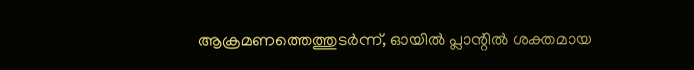ആക്രമണത്തെത്തുടര്‍ന്ന്, ഓയില്‍ പ്ലാന്റില്‍ ശക്തമായ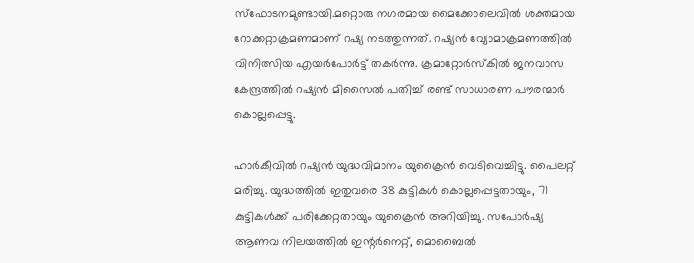സ്ഫോടനമുണ്ടായി.മറ്റൊരു നഗരമായ മൈക്കോലെവില്‍ ശക്തമായ റോക്കറ്റാക്രമണമാണ് റഷ്യ നടത്തുന്നത്. റഷ്യന്‍ വ്യോമാക്രമണത്തില്‍ വിനിത്സിയ എയര്‍പോര്‍ട്ട് തകര്‍ന്നു. ക്രമാറ്റോര്‍സ്‌കില്‍ ജനവാസ കേന്ദ്രത്തില്‍ റഷ്യന്‍ മിസൈല്‍ പതിച്ച് രണ്ട് സാധാരണ പൗരന്മാര്‍ കൊല്ലപ്പെട്ടു.

ഹാര്‍കീവില്‍ റഷ്യന്‍ യുദ്ധവിമാനം യുക്രൈന്‍ വെടിവെച്ചിട്ടു. പൈലറ്റ് മരിച്ചു. യുദ്ധത്തില്‍ ഇതുവരെ 38 കുട്ടികള്‍ കൊല്ലപ്പെട്ടതായും, 71 കുട്ടികള്‍ക്ക് പരിക്കേറ്റതായും യുക്രൈന്‍ അറിയിച്ചു. സപോര്‍ഷ്യ ആണവ നിലയത്തില്‍ ഇന്റര്‍നെറ്റ്, മൊബൈല്‍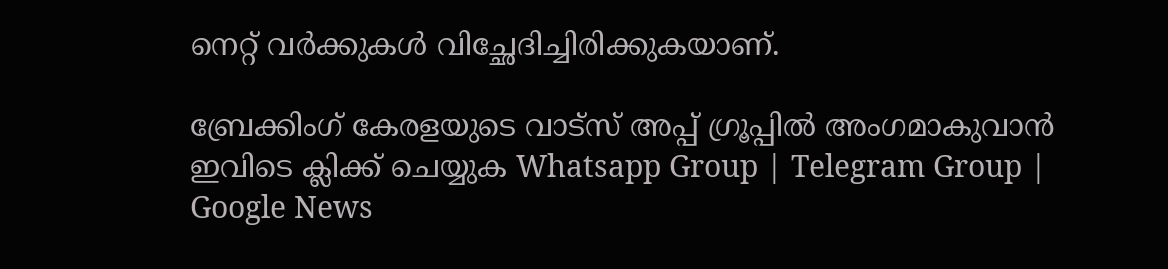നെറ്റ് വര്‍ക്കുകള്‍ വിച്ഛേദിച്ചിരിക്കുകയാണ്.

ബ്രേക്കിംഗ് കേരളയുടെ വാട്സ് അപ്പ് ഗ്രൂപ്പിൽ അംഗമാകുവാൻ ഇവിടെ ക്ലിക്ക് ചെയ്യുക Whatsapp Group | Telegram Group | Google News